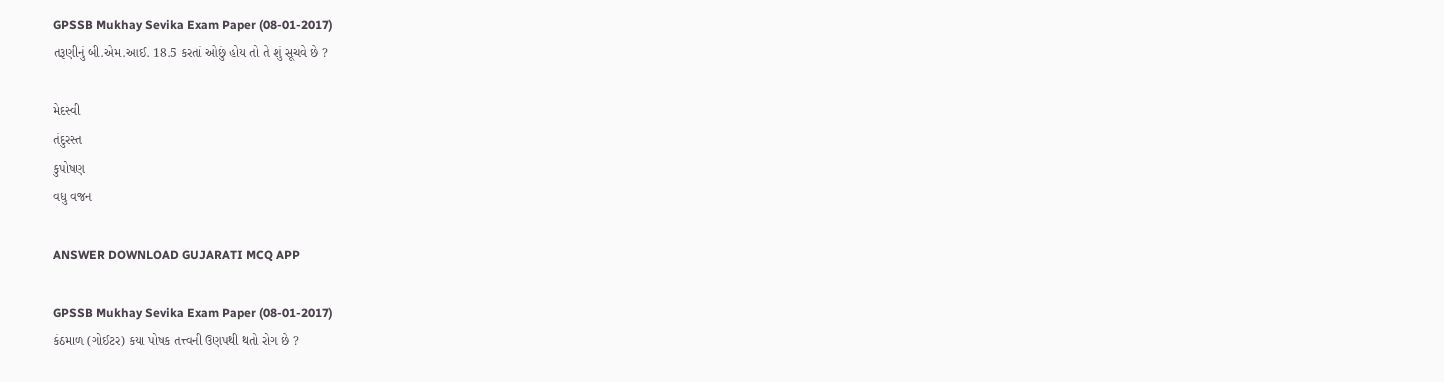GPSSB Mukhay Sevika Exam Paper (08-01-2017)
તરૂણીનું બી.એમ.આઈ. 18.5 કરતાં ઓછું હોય તો તે શું સૂચવે છે ?

મેદસ્વી
તંદુરસ્ત
કુપોષણ
વધુ વજન

ANSWER DOWNLOAD GUJARATI MCQ APP

GPSSB Mukhay Sevika Exam Paper (08-01-2017)
કંઠમાળ (ગોઈટર) કયા પોષક તત્ત્વની ઉણપથી થતો રોગ છે ?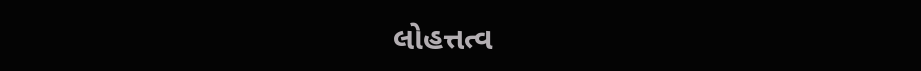લોહત્તત્વ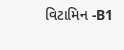વિટામિન -B1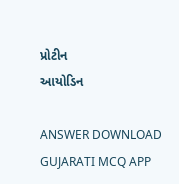પ્રોટીન
આયોડિન

ANSWER DOWNLOAD GUJARATI MCQ APP